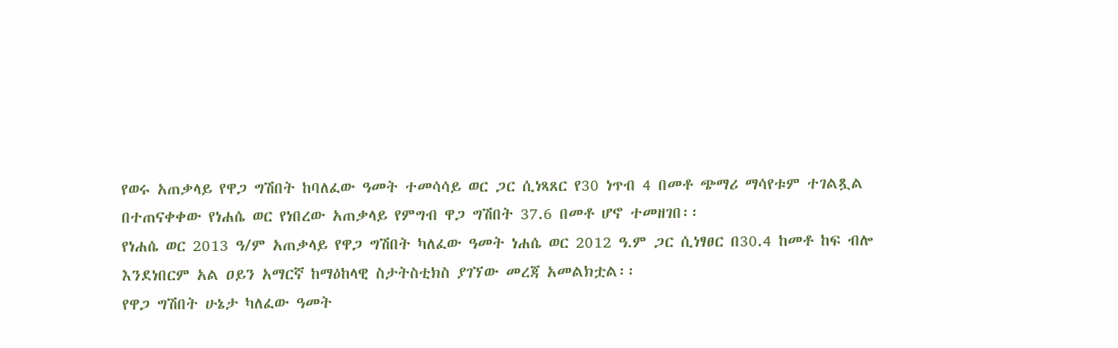የወሩ አጠቃላይ የዋጋ ግሽበት ከባለፈው ዓመት ተመሳሳይ ወር ጋር ሲነጻጸር የ30 ነጥብ 4 በመቶ ጭማሪ ማሳየቱም ተገልጿል
በተጠናቀቀው የነሐሴ ወር የነበረው አጠቃላይ የምግብ ዋጋ ግሽበት 37.6 በመቶ ሆኖ ተመዘገበ፡፡
የነሐሴ ወር 2013 ዓ/ም አጠቃላይ የዋጋ ግሽበት ካለፈው ዓመት ነሐሴ ወር 2012 ዓ.ም ጋር ሲነፃፀር በ30.4 ከመቶ ከፍ ብሎ እንደነበርም አል ዐይን አማርኛ ከማዕከላዊ ስታትስቲክስ ያገኘው መረጃ አመልክቷል፡፡
የዋጋ ግሽበት ሁኔታ ካለፈው ዓመት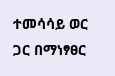ተመሳሳይ ወር ጋር በማነፃፀር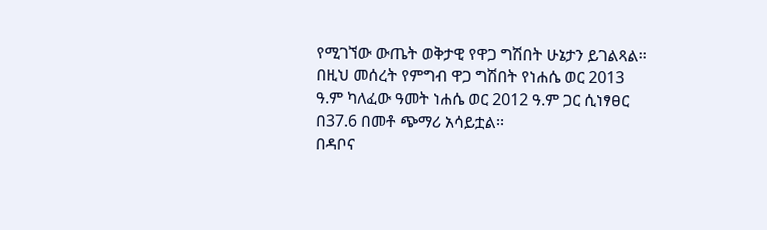የሚገኘው ውጤት ወቅታዊ የዋጋ ግሽበት ሁኔታን ይገልጻል፡፡
በዚህ መሰረት የምግብ ዋጋ ግሽበት የነሐሴ ወር 2013 ዓ.ም ካለፈው ዓመት ነሐሴ ወር 2012 ዓ.ም ጋር ሲነፃፀር በ37.6 በመቶ ጭማሪ አሳይቷል፡፡
በዳቦና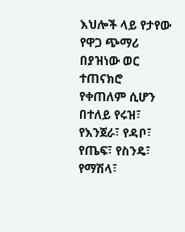እህሎች ላይ የታየው የዋጋ ጭማሪ በያዝነው ወር ተጠናክሮ የቀጠለም ሲሆን በተለይ የሩዝ፣ የእንጀራ፣ የዳቦ፣ የጤፍ፣ የስንዴ፣ የማሽላ፣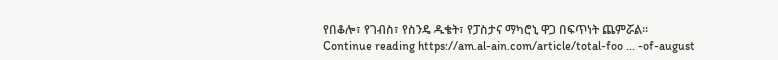የበቆሎ፣ የገብስ፣ የስንዴ ዱቄት፣ የፓስታና ማካሮኒ ዋጋ በፍጥነት ጨምሯል፡፡
Continue reading https://am.al-ain.com/article/total-foo ... -of-august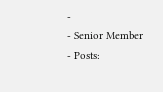-
- Senior Member
- Posts: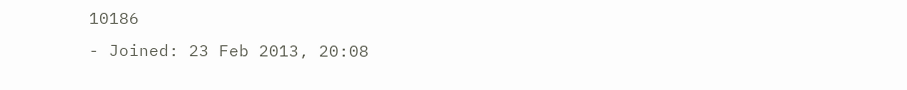10186
- Joined: 23 Feb 2013, 20:08